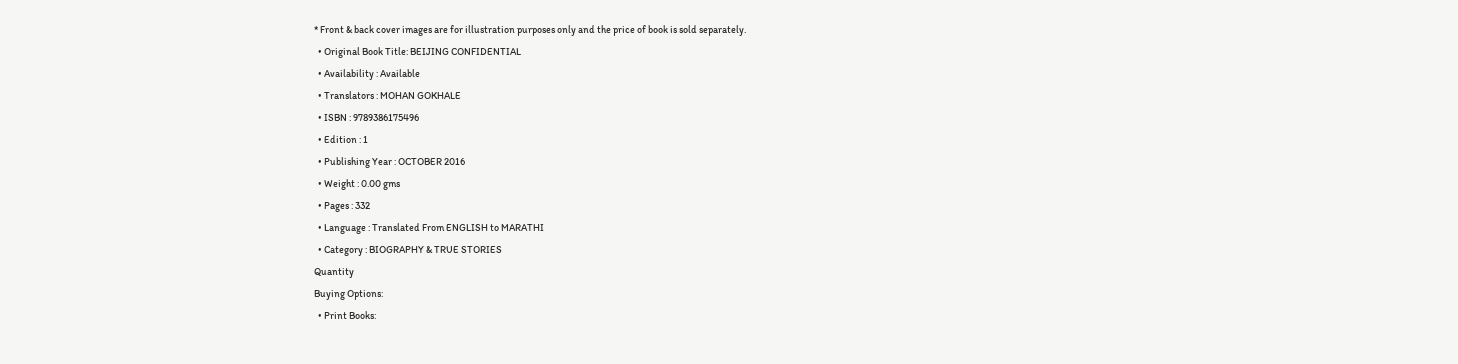* Front & back cover images are for illustration purposes only and the price of book is sold separately.
  • Original Book Title: BEIJING CONFIDENTIAL
  • Availability : Available
  • Translators : MOHAN GOKHALE
  • ISBN : 9789386175496
  • Edition : 1
  • Publishing Year : OCTOBER 2016
  • Weight : 0.00 gms
  • Pages : 332
  • Language : Translated From ENGLISH to MARATHI
  • Category : BIOGRAPHY & TRUE STORIES
Quantity
Buying Options:
  • Print Books: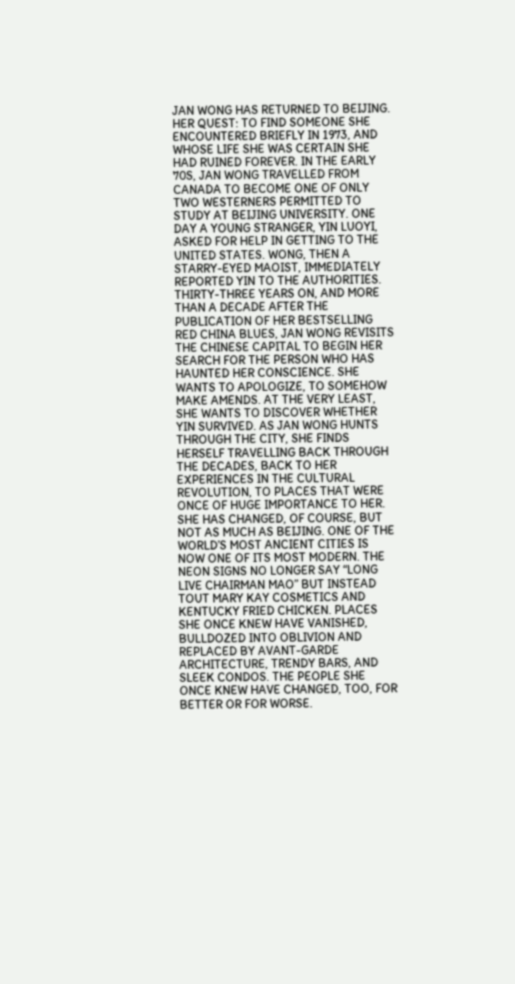JAN WONG HAS RETURNED TO BEIJING. HER QUEST: TO FIND SOMEONE SHE ENCOUNTERED BRIEFLY IN 1973, AND WHOSE LIFE SHE WAS CERTAIN SHE HAD RUINED FOREVER. IN THE EARLY 70S, JAN WONG TRAVELLED FROM CANADA TO BECOME ONE OF ONLY TWO WESTERNERS PERMITTED TO STUDY AT BEIJING UNIVERSITY. ONE DAY A YOUNG STRANGER, YIN LUOYI, ASKED FOR HELP IN GETTING TO THE UNITED STATES. WONG, THEN A STARRY-EYED MAOIST, IMMEDIATELY REPORTED YIN TO THE AUTHORITIES. THIRTY-THREE YEARS ON, AND MORE THAN A DECADE AFTER THE PUBLICATION OF HER BESTSELLING RED CHINA BLUES, JAN WONG REVISITS THE CHINESE CAPITAL TO BEGIN HER SEARCH FOR THE PERSON WHO HAS HAUNTED HER CONSCIENCE. SHE WANTS TO APOLOGIZE, TO SOMEHOW MAKE AMENDS. AT THE VERY LEAST, SHE WANTS TO DISCOVER WHETHER YIN SURVIVED. AS JAN WONG HUNTS THROUGH THE CITY, SHE FINDS HERSELF TRAVELLING BACK THROUGH THE DECADES, BACK TO HER EXPERIENCES IN THE CULTURAL REVOLUTION, TO PLACES THAT WERE ONCE OF HUGE IMPORTANCE TO HER. SHE HAS CHANGED, OF COURSE, BUT NOT AS MUCH AS BEIJING. ONE OF THE WORLD’S MOST ANCIENT CITIES IS NOW ONE OF ITS MOST MODERN. THE NEON SIGNS NO LONGER SAY “LONG LIVE CHAIRMAN MAO” BUT INSTEAD TOUT MARY KAY COSMETICS AND KENTUCKY FRIED CHICKEN. PLACES SHE ONCE KNEW HAVE VANISHED, BULLDOZED INTO OBLIVION AND REPLACED BY AVANT-GARDE ARCHITECTURE, TRENDY BARS, AND SLEEK CONDOS. THE PEOPLE SHE ONCE KNEW HAVE CHANGED, TOO, FOR BETTER OR FOR WORSE.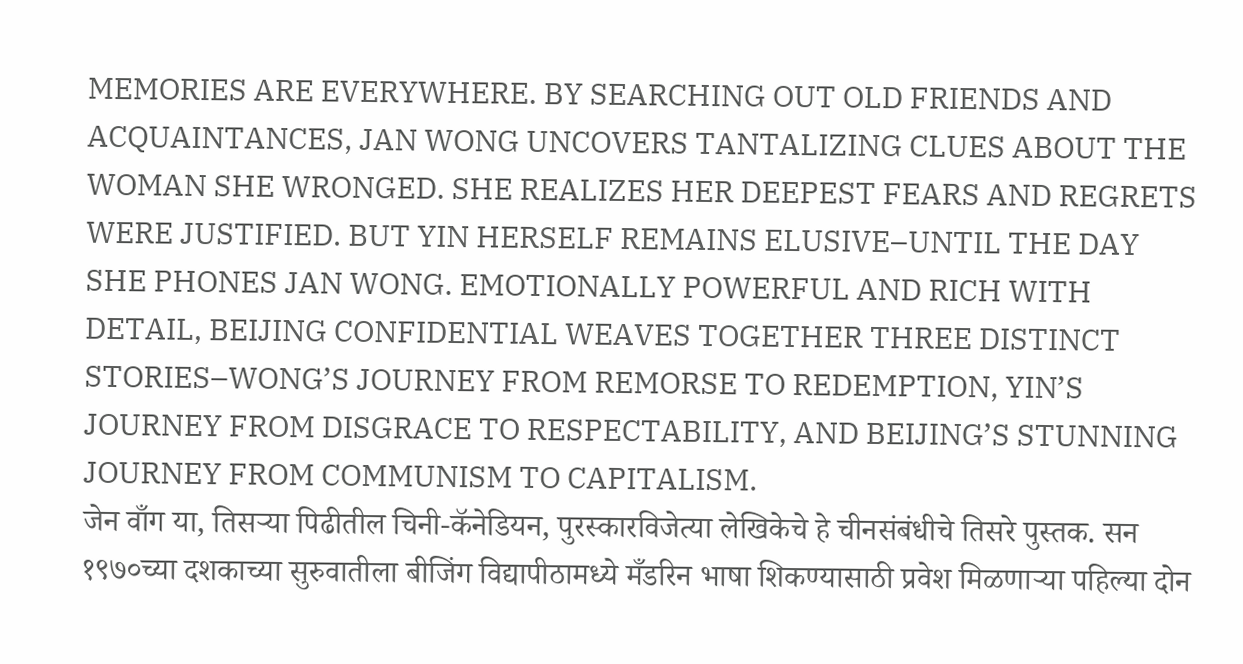MEMORIES ARE EVERYWHERE. BY SEARCHING OUT OLD FRIENDS AND ACQUAINTANCES, JAN WONG UNCOVERS TANTALIZING CLUES ABOUT THE WOMAN SHE WRONGED. SHE REALIZES HER DEEPEST FEARS AND REGRETS WERE JUSTIFIED. BUT YIN HERSELF REMAINS ELUSIVE–UNTIL THE DAY SHE PHONES JAN WONG. EMOTIONALLY POWERFUL AND RICH WITH DETAIL, BEIJING CONFIDENTIAL WEAVES TOGETHER THREE DISTINCT STORIES–WONG’S JOURNEY FROM REMORSE TO REDEMPTION, YIN’S JOURNEY FROM DISGRACE TO RESPECTABILITY, AND BEIJING’S STUNNING JOURNEY FROM COMMUNISM TO CAPITALISM.
जेन वाँग या, तिसऱ्या पिढीतील चिनी-कॅनेडियन, पुरस्कारविजेत्या लेखिकेचे हे चीनसंबंधीचे तिसरे पुस्तक. सन १९७०च्या दशकाच्या सुरुवातीला बीजिंग विद्यापीठामध्ये मँडरिन भाषा शिकण्यासाठी प्रवेश मिळणाऱ्या पहिल्या दोन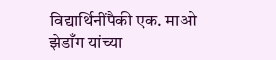विद्यार्थिनींपैकी एक. माओ झेडाँग यांच्या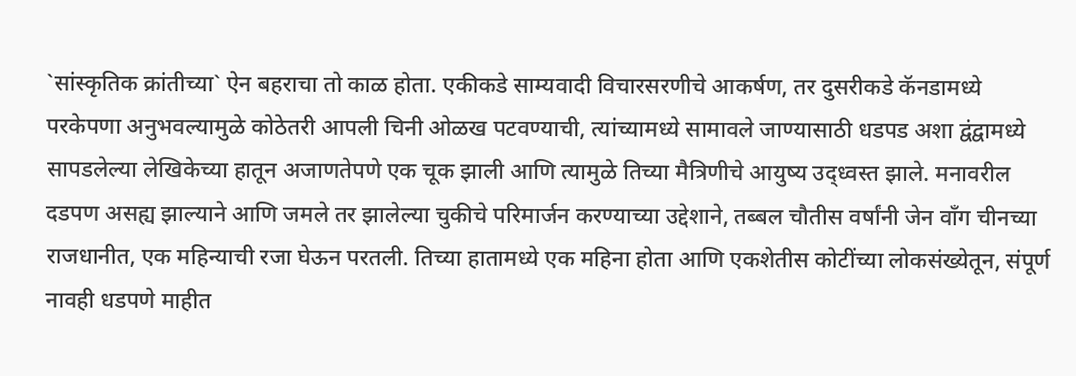`सांस्कृतिक क्रांतीच्या` ऐन बहराचा तो काळ होता. एकीकडे साम्यवादी विचारसरणीचे आकर्षण, तर दुसरीकडे कॅनडामध्ये परकेपणा अनुभवल्यामुळे कोठेतरी आपली चिनी ओळख पटवण्याची, त्यांच्यामध्ये सामावले जाण्यासाठी धडपड अशा द्वंद्वामध्ये सापडलेल्या लेखिकेच्या हातून अजाणतेपणे एक चूक झाली आणि त्यामुळे तिच्या मैत्रिणीचे आयुष्य उद्ध्वस्त झाले. मनावरील दडपण असह्य झाल्याने आणि जमले तर झालेल्या चुकीचे परिमार्जन करण्याच्या उद्देशाने, तब्बल चौतीस वर्षांनी जेन वाँग चीनच्या राजधानीत, एक महिन्याची रजा घेऊन परतली. तिच्या हातामध्ये एक महिना होता आणि एकशेतीस कोटींच्या लोकसंख्येतून, संपूर्ण नावही धडपणे माहीत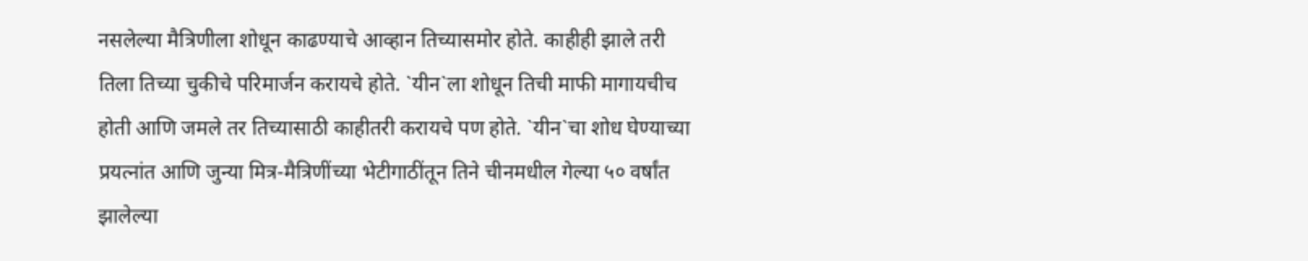नसलेल्या मैत्रिणीला शोधून काढण्याचे आव्हान तिच्यासमोर होते. काहीही झाले तरी तिला तिच्या चुकीचे परिमार्जन करायचे होते. `यीन`ला शोधून तिची माफी मागायचीच होती आणि जमले तर तिच्यासाठी काहीतरी करायचे पण होते. `यीन`चा शोध घेण्याच्या प्रयत्नांत आणि जुन्या मित्र-मैत्रिणींच्या भेटीगाठींतून तिने चीनमधील गेल्या ५० वर्षांत झालेल्या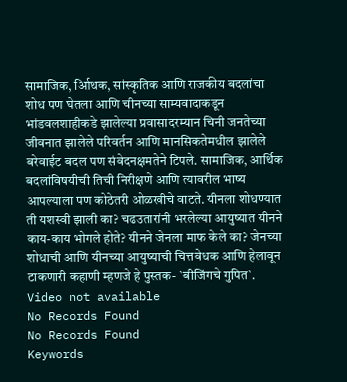सामाजिक, र्आिथक, सांस्कृतिक आणि राजकीय बदलांचा शोध पण घेतला आणि चीनच्या साम्यवादाकडून भांडवलशाहीकडे झालेल्या प्रवासादरम्यान चिनी जनतेच्या जीवनात झालेले परिवर्तन आणि मानसिकतेमधील झालेले बरेवाईट बदल पण संवेदनक्षमतेने टिपले. सामाजिक, आर्थिक बदलांविषयीची तिची निरीक्षणे आणि त्यावरील भाष्य आपल्याला पण कोठेतरी ओळखीचे वाटते. यीनला शोधण्यात ती यशस्वी झाली का? चढउतारांनी भरलेल्या आयुष्यात यीनने काय-काय भोगले होते? यीनने जेनला माफ केले का? जेनच्या शोधाची आणि यीनच्या आयुष्याची चित्तवेधक आणि हेलावून टाकणारी कहाणी म्हणजे हे पुस्तक- `बीजिंगचे गुपित`.
Video not available
No Records Found
No Records Found
Keywords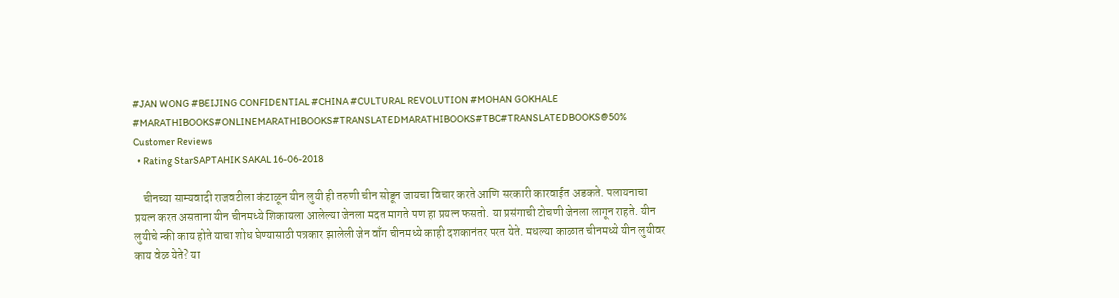#JAN WONG #BEIJING CONFIDENTIAL #CHINA #CULTURAL REVOLUTION #MOHAN GOKHALE #MARATHIBOOKS#ONLINEMARATHIBOOKS#TRANSLATEDMARATHIBOOKS#TBC#TRANSLATEDBOOKS@50%
Customer Reviews
  • Rating StarSAPTAHIK SAKAL 16-06-2018

    चीनच्या साम्यवादी राजवटीला कंटाळून यीन लुयी ही तरुणी चीन सोडून जायचा विचार करते आणि सरकारी कारवाईत अडकते. पलायनाचा प्रयत्न करत असताना यीन चीनमध्ये शिकायला आलेल्या जेनला मदत मागते पण हा प्रयत्न फसतो. या प्रसंगाची टोचणी जेनला लागून राहते. यीन लुयीचे न्की काय होते याचा शोध घेण्यासाठी पत्रकार झालेली जेन वाँग चीनमध्ये काही दशकानंतर परत येते. मधल्या काळात चीनमध्ये यीन लुयीवर काय वेळ येते? या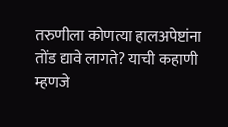तरुणीला कोणत्या हालअपेष्टांना तोंड द्यावे लागते? याची कहाणी म्हणजे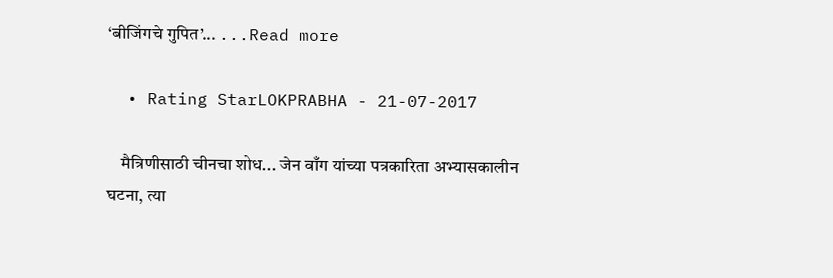‘बीजिंगचे गुपित’... ...Read more

  • Rating StarLOKPRABHA - 21-07-2017

    मैत्रिणीसाठी चीनचा शोध... जेन वाँग यांच्या पत्रकारिता अभ्यासकालीन घटना, त्या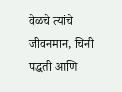वेळचे त्यांचे जीवनमान, चिनी पद्धती आणि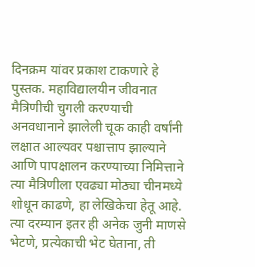दिनक्रम यांवर प्रकाश टाकणारे हे पुस्तक. महाविद्यालयीन जीवनात मैत्रिणीची चुगली करण्याची अनवधानाने झालेली चूक काही वर्षांनी लक्षात आल्यवर पश्चात्ताप झाल्याने आणि पापक्षालन करण्याच्या निमित्ताने त्या मैत्रिणीला एवढ्या मोठ्या चीनमध्ये शोधून काढणे, हा लेखिकेचा हेतू आहे. त्या दरम्यान इतर ही अनेक जुनी माणसे भेटणे, प्रत्येकाची भेट घेताना, ती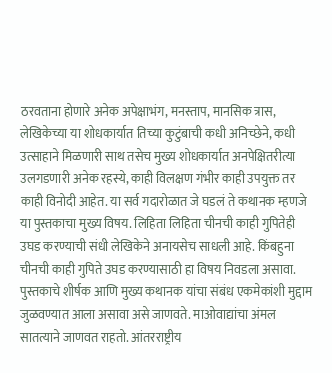ठरवताना होणारे अनेक अपेक्षाभंग, मनस्ताप, मानसिक त्रास, लेखिकेच्या या शोधकार्यात तिच्या कुटुंबाची कधी अनिच्छेने, कधी उत्साहाने मिळणारी साथ तसेच मुख्य शोधकार्यात अनपेक्षितरीत्या उलगडणारी अनेक रहस्ये, काही विलक्षण गंभीर काही उपयुक्त तर काही विनोदी आहेत. या सर्व गदारोळात जे घडलं ते कथानक म्हणजे या पुस्तकाचा मुख्य विषय. लिहिता लिहिता चीनची काही गुपितेही उघड करण्याची संधी लेखिकेने अनायसेच साधली आहे. किंबहुना चीनची काही गुपिते उघड करण्यासाठी हा विषय निवडला असावा. पुस्तकाचे शीर्षक आणि मुख्य कथानक यांचा संबंध एकमेकांशी मुद्दाम जुळवण्यात आला असावा असे जाणवते. माओवाद्यांचा अंमल सातत्याने जाणवत राहतो. आंतरराष्ट्रीय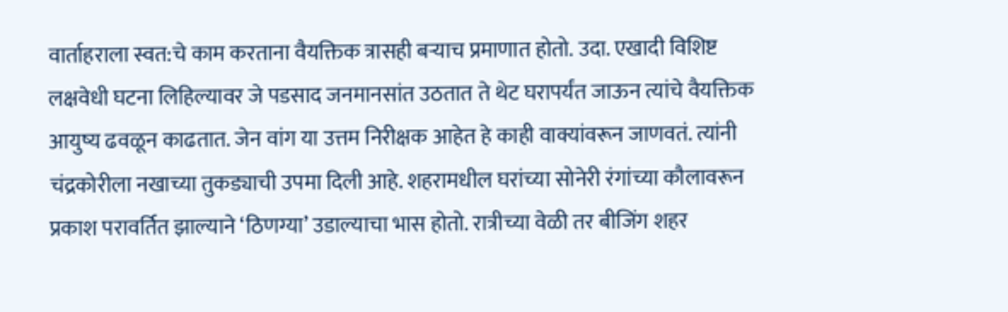वार्ताहराला स्वत:चे काम करताना वैयक्तिक त्रासही बऱ्याच प्रमाणात होतो. उदा. एखादी विशिष्ट लक्षवेधी घटना लिहिल्यावर जे पडसाद जनमानसांत उठतात ते थेट घरापर्यंत जाऊन त्यांचे वैयक्तिक आयुष्य ढवळून काढतात. जेन वांग या उत्तम निरीक्षक आहेत हे काही वाक्यांवरून जाणवतं. त्यांनी चंद्रकोरीला नखाच्या तुकड्याची उपमा दिली आहे. शहरामधील घरांच्या सोनेरी रंगांच्या कौलावरून प्रकाश परावर्तित झाल्याने ‘ठिणग्या’ उडाल्याचा भास होतो. रात्रीच्या वेळी तर बीजिंग शहर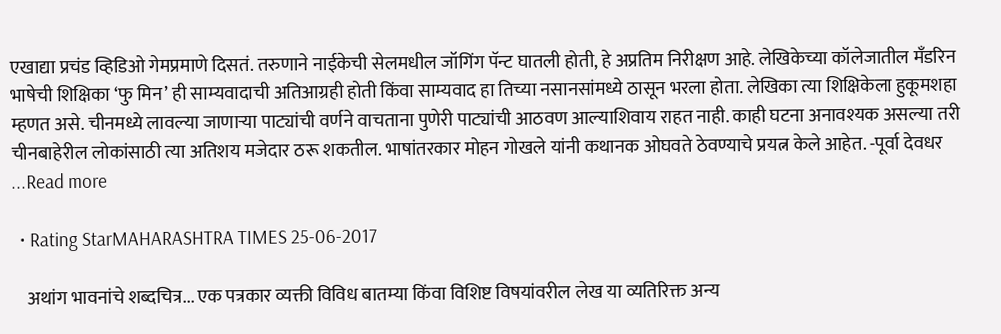एखाद्या प्रचंड व्हिडिओ गेमप्रमाणे दिसतं. तरुणाने नाईकेची सेलमधील जॉगिंग पॅन्ट घातली होती, हे अप्रतिम निरीक्षण आहे. लेखिकेच्या कॉलेजातील मँडरिन भाषेची शिक्षिका ‘फु मिन’ ही साम्यवादाची अतिआग्रही होती किंवा साम्यवाद हा तिच्या नसानसांमध्ये ठासून भरला होता. लेखिका त्या शिक्षिकेला हुकूमशहा म्हणत असे. चीनमध्ये लावल्या जाणाऱ्या पाट्यांची वर्णने वाचताना पुणेरी पाट्यांची आठवण आल्याशिवाय राहत नाही. काही घटना अनावश्यक असल्या तरी चीनबाहेरील लोकांसाठी त्या अतिशय मजेदार ठरू शकतील. भाषांतरकार मोहन गोखले यांनी कथानक ओघवते ठेवण्याचे प्रयत्न केले आहेत. -पूर्वा देवधर ...Read more

  • Rating StarMAHARASHTRA TIMES 25-06-2017

    अथांग भावनांचे शब्दचित्र... एक पत्रकार व्यक्ती विविध बातम्या किंवा विशिष्ट विषयांवरील लेख या व्यतिरिक्त अन्य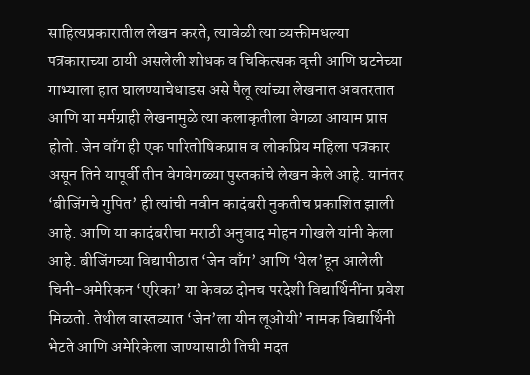साहित्यप्रकारातील लेखन करते, त्यावेळी त्या व्यक्तीमधल्या पत्रकाराच्या ठायी असलेली शोधक व चिकित्सक वृत्ती आणि घटनेच्या गाभ्याला हात घालण्याचेधाडस असे पैलू त्यांच्या लेखनात अवतरतात आणि या मर्मग्राही लेखनामुळे त्या कलाकृतीला वेगळा आयाम प्राप्त होतो. जेन वाँग ही एक पारितोषिकप्राप्त व लोकप्रिय महिला पत्रकार असून तिने यापूर्वी तीन वेगवेगळ्या पुस्तकांचे लेखन केले आहे. यानंतर ‘बीजिंगचे गुपित’ ही त्यांची नवीन कादंबरी नुकतीच प्रकाशित झाली आहे. आणि या कादंबरीचा मराठी अनुवाद मोहन गोखले यांनी केला आहे. बीजिंगच्या विद्यापीठात ‘जेन वाँग’ आणि ‘येल’हून आलेली चिनी-अमेरिकन ‘एरिका’ या केवळ दोनच परदेशी विद्यार्थिनींना प्रवेश मिळतो. तेथील वास्तव्यात ‘जेन’ला यीन लूओयी’ नामक विद्यार्थिनी भेटते आणि अमेरिकेला जाण्यासाठी तिची मदत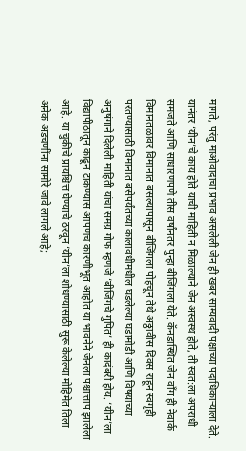मागते, परंतु माओवादाचा प्रभाव असलेली जेन ही खबर साम्यवादी पक्षाच्या पदाधिकाऱ्याला देते. यानंतर ‘यीन’चे काय होते याची माहिती न मिळाल्याने जेन अस्वस्थ होते, ती स्वत:ला अपराधी समजते आणि साधारणपणे तीस वर्षांनतर पुन्हा बीजिंगला येते. कॅनडास्थित जेन वाँग ही नेवार्क विमानतळावर विमानात बसल्यापासून बीजिंगला पोहचून तेथे अठ्ठावीस दिवस राहून स्वगृही परतण्यासाठी विमानात बसेपर्यंतच्या कालावधीमधील घडलेल्या घडामोडी आणि विषयाच्या अनुषंगाने दिलेली माहिती यांचा समग्र गोफ म्हणजे ‘बीजिंगचे गुपित’ ही कादंबरी होय. ‘यीन’ला विद्यापीठातून काढून टाकण्यास आपणच कारणीभूत आहोत या भावनेने जेनला पश्चात्ताप झालेला आहे. या चुकीचे प्रायश्चित्त घेण्याचे ठरवून ‘यीन’ला शोधण्यासाठी सुरू केलेल्या मोहिमेत तिला अनेक अडचणींना सामोरे जावे लागले आहे;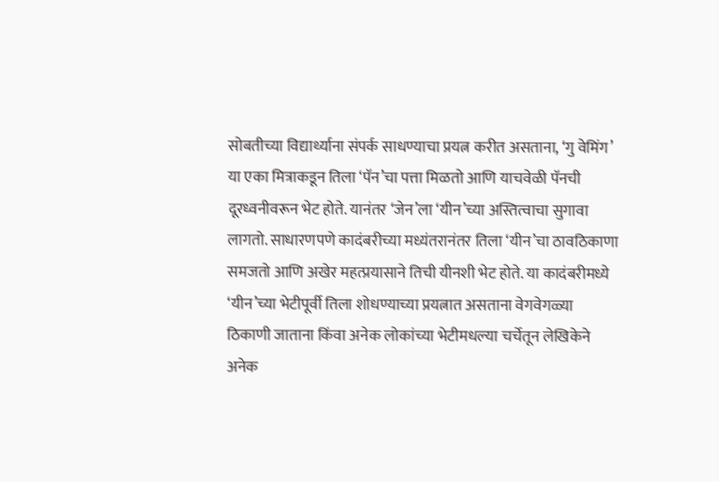सोबतीच्या विद्यार्थ्याना संपर्क साधण्याचा प्रयत्न करीत असताना, ‘गु वेमिंग’ या एका मित्राकडून तिला ‘पॅन’चा पत्ता मिळतो आणि याचवेळी पॅनची दूरध्वनीवरून भेट होते. यानंतर ‘जेन’ला ‘यीन’च्या अस्तित्वाचा सुगावा लागतो. साधारणपणे कादंबरीच्या मध्यंतरानंतर तिला ‘यीन’चा ठावठिकाणा समजतो आणि अखेर महत्प्रयासाने तिची यीनशी भेट होते. या कादंबरीमध्ये ‘यीन’च्या भेटीपूर्वी तिला शोधण्याच्या प्रयत्नात असताना वेगवेगळ्या ठिकाणी जाताना किंवा अनेक लोकांच्या भेटीमधल्या चर्चेतून लेखिकेने अनेक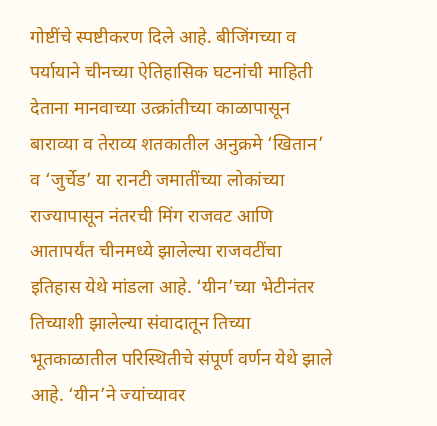गोष्टींचे स्पष्टीकरण दिले आहे. बीजिंगच्या व पर्यायाने चीनच्या ऐतिहासिक घटनांची माहिती देताना मानवाच्या उत्क्रांतीच्या काळापासून बाराव्या व तेराव्य शतकातील अनुक्रमे ‘खितान’ व ‘जुर्चेड’ या रानटी जमातींच्या लोकांच्या राज्यापासून नंतरची मिंग राजवट आणि आतापर्यंत चीनमध्ये झालेल्या राजवटींचा इतिहास येथे मांडला आहे. ‘यीन’च्या भेटीनंतर तिच्याशी झालेल्या संवादातून तिच्या भूतकाळातील परिस्थितीचे संपूर्ण वर्णन येथे झाले आहे. ‘यीन’ने ज्यांच्यावर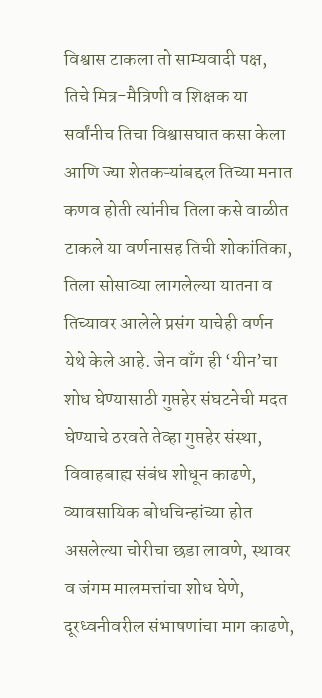विश्वास टाकला तो साम्यवादी पक्ष, तिचे मित्र-मैत्रिणी व शिक्षक या सर्वांनीच तिचा विश्वासघात कसा केला आणि ज्या शेतकऱ्यांबद्दल तिच्या मनात कणव होती त्यांनीच तिला कसे वाळीत टाकले या वर्णनासह तिची शोकांतिका, तिला सोसाव्या लागलेल्या यातना व तिच्यावर आलेले प्रसंग याचेही वर्णन येथे केले आहे. जेन वाँग ही ‘यीन’चा शोध घेण्यासाठी गुप्तहेर संघटनेची मदत घेण्याचे ठरवते तेव्हा गुप्तहेर संस्था, विवाहबाह्य संबंध शोधून काढणे, व्यावसायिक बोधचिन्हांच्या होत असलेल्या चोरीचा छडा लावणे, स्थावर व जंगम मालमत्तांचा शोध घेणे, दूरध्वनीवरील संभाषणांचा माग काढणे,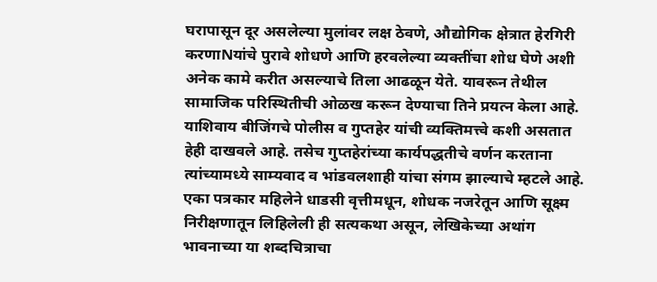घरापासून दूर असलेल्या मुलांवर लक्ष ठेवणे, औद्योगिक क्षेत्रात हेरगिरी करणाNयांचे पुरावे शोधणे आणि हरवलेल्या व्यक्तींचा शोध घेणे अशी अनेक कामे करीत असल्याचे तिला आढळून येते. यावरून तेथील सामाजिक परिस्थितीची ओळख करून देण्याचा तिने प्रयत्न केला आहे. याशिवाय बीजिंगचे पोलीस व गुप्तहेर यांची व्यक्तिमत्त्वे कशी असतात हेही दाखवले आहे. तसेच गुप्तहेरांच्या कार्यपद्धतीचे वर्णन करताना त्यांच्यामध्ये साम्यवाद व भांडवलशाही यांचा संगम झाल्याचे म्हटले आहे. एका पत्रकार महिलेने धाडसी वृत्तीमधून, शोधक नजरेतून आणि सूक्ष्म निरीक्षणातून लिहिलेली ही सत्यकथा असून, लेखिकेच्या अथांग भावनाच्या या शब्दचित्राचा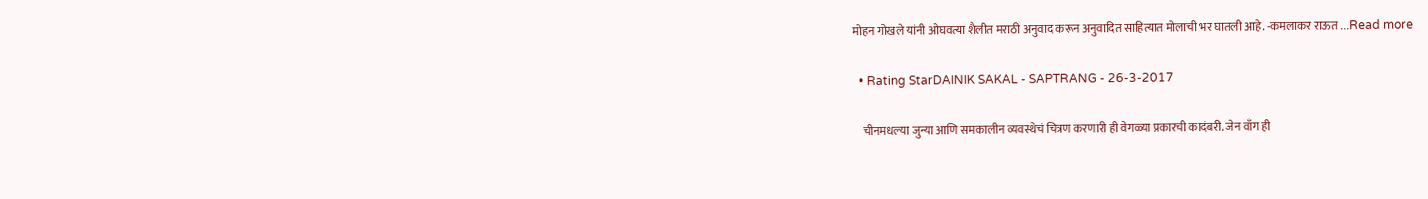मोहन गोखले यांनी ओघवत्या शैलीत मराठी अनुवाद करून अनुवादित साहित्यात मोलाची भर घातली आहे. -कमलाकर राऊत ...Read more

  • Rating StarDAINIK SAKAL - SAPTRANG - 26-3-2017

    चीनमधल्या जुन्या आणि समकालीन व्यवस्थेचं चित्रण करणारी ही वेगळ्या प्रकारची कादंबरी. जेन वाँग ही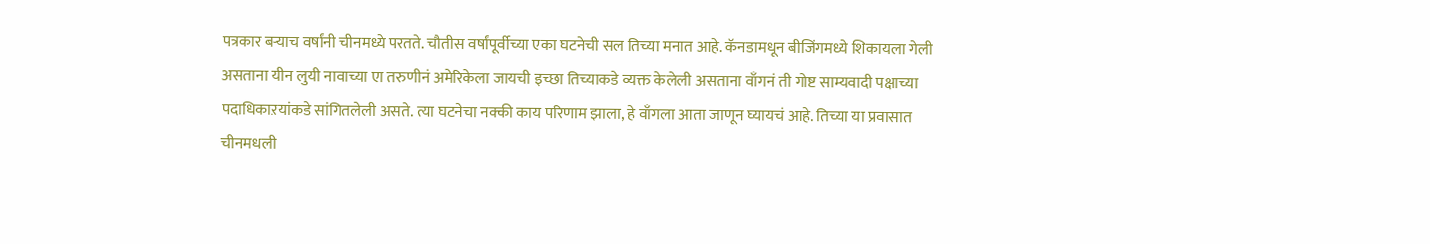पत्रकार बऱ्याच वर्षांनी चीनमध्ये परतते. चौतीस वर्षांपूर्वीच्या एका घटनेची सल तिच्या मनात आहे. कॅनडामधून बीजिंगमध्ये शिकायला गेली असताना यीन लुयी नावाच्या एा तरुणीनं अमेरिकेला जायची इच्छा तिच्याकडे व्यक्त केलेली असताना वाँगनं ती गोष्ट साम्यवादी पक्षाच्या पदाधिकाऱयांकडे सांगितलेली असते. त्या घटनेचा नक्की काय परिणाम झाला, हे वाँगला आता जाणून घ्यायचं आहे. तिच्या या प्रवासात चीनमधली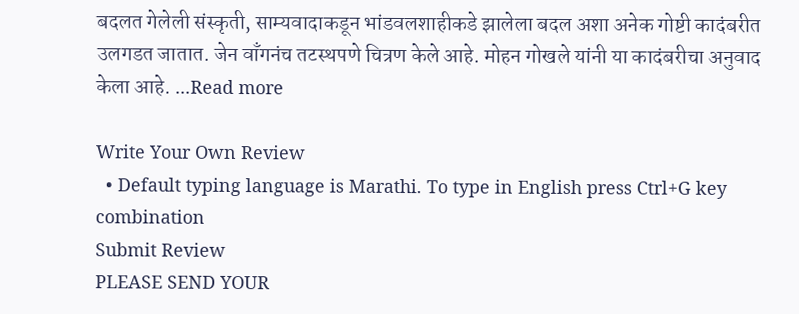बदलत गेलेली संस्कृती, साम्यवादाकडून भांडवलशाहीकडे झालेला बदल अशा अनेक गोष्टी कादंबरीत उलगडत जातात. जेन वाँगनंच तटस्थपणे चित्रण केले आहे. मोहन गोखले यांनी या कादंबरीचा अनुवाद केला आहे. ...Read more

Write Your Own Review
  • Default typing language is Marathi. To type in English press Ctrl+G key combination
Submit Review
PLEASE SEND YOUR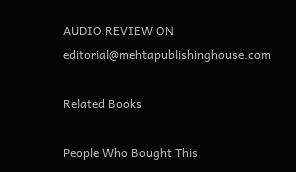AUDIO REVIEW ON editorial@mehtapublishinghouse.com

Related Books

People Who Bought This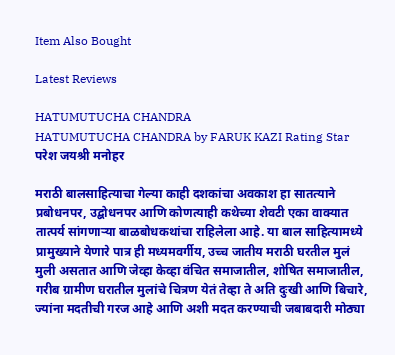Item Also Bought

Latest Reviews

HATUMUTUCHA CHANDRA
HATUMUTUCHA CHANDRA by FARUK KAZI Rating Star
परेश जयश्री मनोहर

मराठी बालसाहित्याचा गेल्या काही दशकांचा अवकाश हा सातत्याने प्रबोधनपर, उद्बोधनपर आणि कोणत्याही कथेच्या शेवटी एका वाक्यात तात्पर्य सांगणाऱ्या बाळबोधकथांचा राहिलेला आहे. या बाल साहित्यामध्ये प्रामुख्याने येणारे पात्र ही मध्यमवर्गीय, उच्च जातीय मराठी घरतील मुलं मुली असतात आणि जेव्हा केव्हा वंचित समाजातील, शोषित समाजातील, गरीब ग्रामीण घरातील मुलांचे चित्रण येतं तेव्हा ते अति दुःखी आणि बिचारे, ज्यांना मदतीची गरज आहे आणि अशी मदत करण्याची जबाबदारी मोठ्या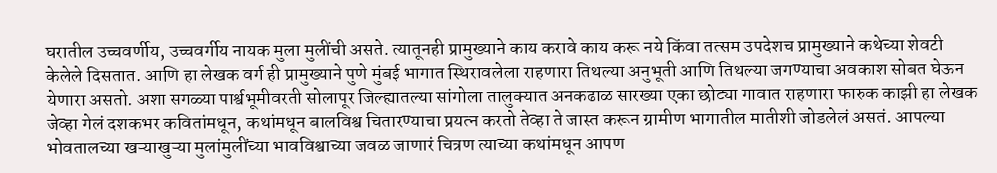घरातील उच्चवर्णीय, उच्चवर्गीय नायक मुला मुलींची असते. त्यातूनही प्रामुख्याने काय करावे काय करू नये किंवा तत्सम उपदेशच प्रामुख्याने कथेच्या शेवटी केलेले दिसतात. आणि हा लेखक वर्ग ही प्रामुख्याने पुणे मुंबई भागात स्थिरावलेला राहणारा तिथल्या अनुभूती आणि तिथल्या जगण्याचा अवकाश सोबत घेऊन येणारा असतो. अशा सगळ्या पार्श्वभूमीवरती सोलापूर जिल्ह्यातल्या सांगोला तालुक्यात अनकढाळ सारख्या एका छोट्या गावात राहणारा फारुक काझी हा लेखक जेव्हा गेलं दशकभर कवितांमधून, कथांमधून बालविश्व चितारण्याचा प्रयत्न करतो तेव्हा ते जास्त करून ग्रामीण भागातील मातीशी जोडलेलं असतं. आपल्या भोवतालच्या खऱ्याखुऱ्या मुलांमुलींच्या भावविश्वाच्या जवळ जाणारं चित्रण त्याच्या कथांमधून आपण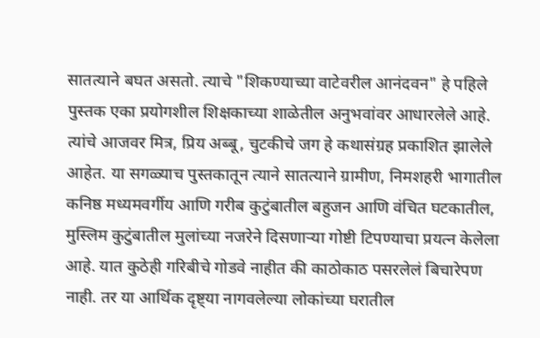सातत्याने बघत असतो. त्याचे "शिकण्याच्या वाटेवरील आनंदवन" हे पहिले पुस्तक एका प्रयोगशील शिक्षकाच्या शाळेतील अनुभवांवर आधारलेले आहे. त्यांचे आजवर मित्र, प्रिय अब्बू, चुटकीचे जग हे कथासंग्रह प्रकाशित झालेले आहेत. या सगळ्याच पुस्तकातून त्याने सातत्याने ग्रामीण, निमशहरी भागातील कनिष्ठ मध्यमवर्गीय आणि गरीब कुटुंबातील बहुजन आणि वंचित घटकातील, मुस्लिम कुटुंबातील मुलांच्या नजरेने दिसणाऱ्या गोष्टी टिपण्याचा प्रयत्न केलेला आहे. यात कुठेही गरिबीचे गोडवे नाहीत की काठोकाठ पसरलेलं बिचारेपण नाही. तर या आर्थिक दृष्ट्या नागवलेल्या लोकांच्या घरातील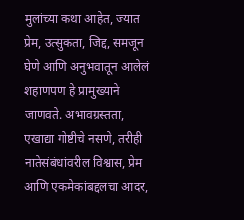मुलांच्या कथा आहेत, ज्यात प्रेम, उत्सुकता, जिद्द, समजून घेणे आणि अनुभवातून आलेलं शहाणपण हे प्रामुख्याने जाणवते. अभावग्रस्तता, एखाद्या गोष्टीचे नसणे, तरीही नातेसंबंधांवरील विश्वास, प्रेम आणि एकमेकांबद्दलचा आदर,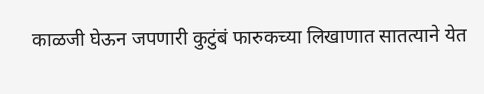काळजी घेऊन जपणारी कुटुंबं फारुकच्या लिखाणात सातत्याने येत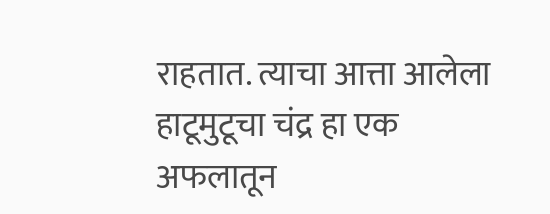राहतात. त्याचा आत्ता आलेला हाटूमुटूचा चंद्र हा एक अफलातून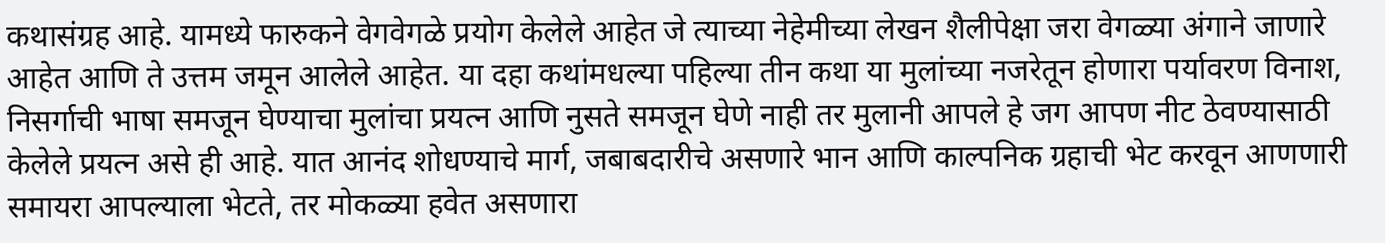कथासंग्रह आहे. यामध्ये फारुकने वेगवेगळे प्रयोग केलेले आहेत जे त्याच्या नेहेमीच्या लेखन शैलीपेक्षा जरा वेगळ्या अंगाने जाणारे आहेत आणि ते उत्तम जमून आलेले आहेत. या दहा कथांमधल्या पहिल्या तीन कथा या मुलांच्या नजरेतून होणारा पर्यावरण विनाश, निसर्गाची भाषा समजून घेण्याचा मुलांचा प्रयत्न आणि नुसते समजून घेणे नाही तर मुलानी आपले हे जग आपण नीट ठेवण्यासाठी केलेले प्रयत्न असे ही आहे. यात आनंद शोधण्याचे मार्ग, जबाबदारीचे असणारे भान आणि काल्पनिक ग्रहाची भेट करवून आणणारी समायरा आपल्याला भेटते, तर मोकळ्या हवेत असणारा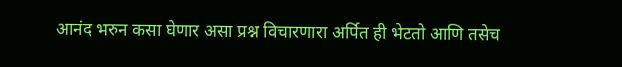आनंद भरुन कसा घेणार असा प्रश्न विचारणारा अर्पित ही भेटतो आणि तसेच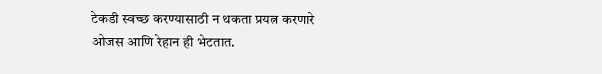टेकडी स्वच्छ करण्यासाठी न थकता प्रयत्न करणारे ओजस आणि रेहान ही भेटतात.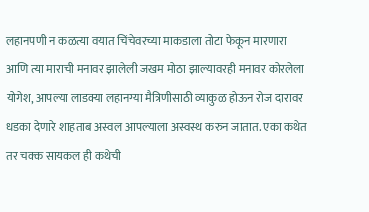लहानपणी न कळत्या वयात चिंचेवरच्या माकडाला तोटा फेकून मारणारा आणि त्या माराची मनावर झालेली जखम मोठा झाल्यावरही मनावर कोरलेला योगेश, आपल्या लाडक्या लहानग्या मैत्रिणीसाठी व्याकुळ होऊन रोज दारावर धडका देणारे शाहताब अस्वल आपल्याला अस्वस्थ करुन जातात. एका कथेत तर चक्क सायकल ही कथेची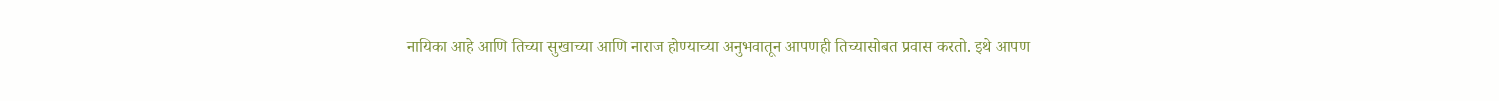नायिका आहे आणि तिच्या सुखाच्या आणि नाराज होण्याच्या अनुभवातून आपणही तिच्यासोबत प्रवास करतो. इथे आपण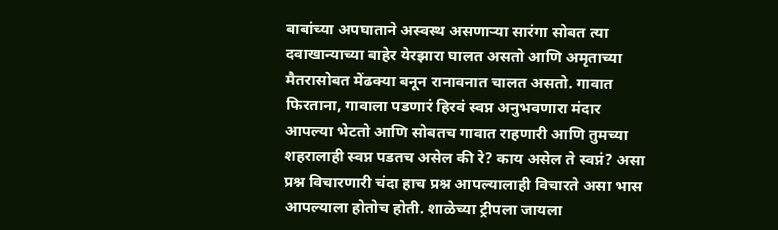बाबांच्या अपघाताने अस्वस्थ असणाऱ्या सारंगा सोबत त्या दवाखान्याच्या बाहेर येरझारा घालत असतो आणि अमृताच्या मैतरासोबत मेंढक्या बनून रानावनात चालत असतो. गावात फिरताना, गावाला पडणारं हिरवं स्वप्न अनुभवणारा मंदार आपल्या भेटतो आणि सोबतच गावात राहणारी आणि तुमच्या शहरालाही स्वप्न पडतच असेल की रे? काय असेल ते स्वप्नं? असा प्रश्न विचारणारी चंदा हाच प्रश्न आपल्यालाही विचारते असा भास आपल्याला होतोच होती. शाळेच्या ट्रीपला जायला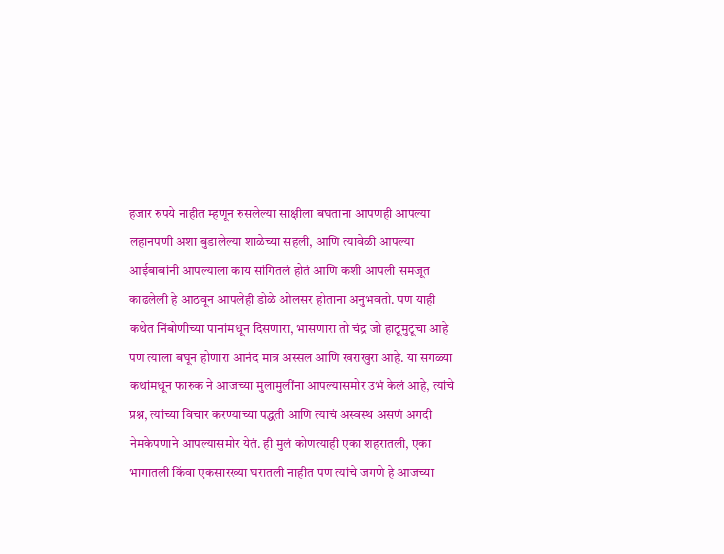हजार रुपये नाहीत म्हणून रुसलेल्या साक्षीला बघताना आपणही आपल्या लहानपणी अशा बुडालेल्या शाळेच्या सहली, आणि त्यावेळी आपल्या आईबाबांनी आपल्याला काय सांगितलं होतं आणि कशी आपली समजूत काढलेली हे आठवून आपलेही डोळे ओलसर होताना अनुभवतो. पण याही कथेत निंबोणीच्या पानांमधून दिसणारा, भासणारा तो चंद्र जो हाटूमुटूचा आहे पण त्याला बघून होणारा आनंद मात्र अस्सल आणि खराखुरा आहे. या सगळ्या कथांमधून फारुक ने आजच्या मुलामुलींना आपल्यासमोर उभं केलं आहे, त्यांचे प्रश्न, त्यांच्या विचार करण्याच्या पद्धती आणि त्याचं अस्वस्थ असणं अगदी नेमकेपणाने आपल्यासमोर येतं. ही मुलं कोणत्याही एका शहरातली, एका भागातली किंवा एकसारख्या घरातली नाहीत पण त्यांचे जगणे हे आजच्या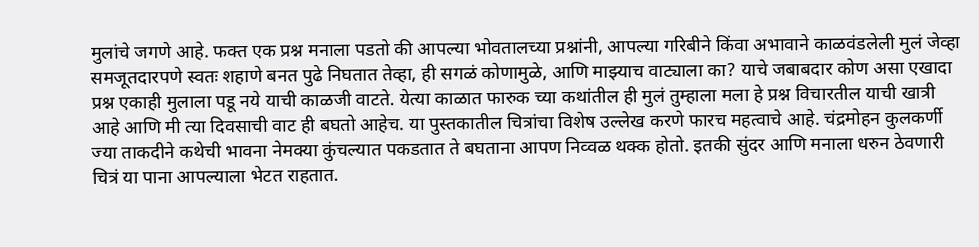मुलांचे जगणे आहे. फक्त एक प्रश्न मनाला पडतो की आपल्या भोवतालच्या प्रश्नांनी, आपल्या गरिबीने किंवा अभावाने काळवंडलेली मुलं जेव्हा समजूतदारपणे स्वतः शहाणे बनत पुढे निघतात तेव्हा, ही सगळं कोणामुळे, आणि माझ्याच वाट्याला का? याचे जबाबदार कोण असा एखादा प्रश्न एकाही मुलाला पडू नये याची काळजी वाटते. येत्या काळात फारुक च्या कथांतील ही मुलं तुम्हाला मला हे प्रश्न विचारतील याची खात्री आहे आणि मी त्या दिवसाची वाट ही बघतो आहेच. या पुस्तकातील चित्रांचा विशेष उल्लेख करणे फारच महत्वाचे आहे. चंद्रमोहन कुलकर्णी ज्या ताकदीने कथेची भावना नेमक्या कुंचल्यात पकडतात ते बघताना आपण निव्वळ थक्क होतो. इतकी सुंदर आणि मनाला धरुन ठेवणारी चित्रं या पाना आपल्याला भेटत राहतात.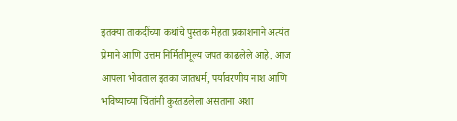इतक्या ताकदींच्या कथांचे पुस्तक मेहता प्रकाशनाने अत्यंत प्रेमाने आणि उत्तम निर्मितीमूल्य जपत काढलेले आहे. आज आपला भोवताल इतका जातधर्म, पर्यावरणीय नाश आणि भविष्याच्या चिंतांनी कुरतडलेला असताना अशा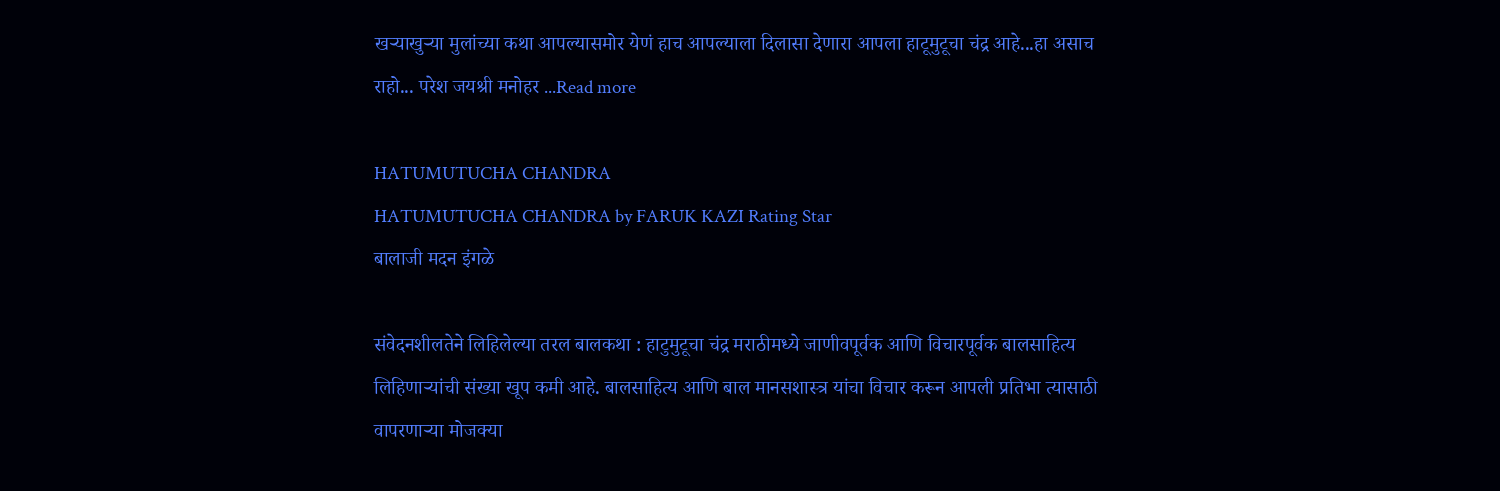खऱ्याखुऱ्या मुलांच्या कथा आपल्यासमोर येणं हाच आपल्याला दिलासा देणारा आपला हाटूमुटूचा चंद्र आहे...हा असाच राहो... परेश जयश्री मनोहर ...Read more

HATUMUTUCHA CHANDRA
HATUMUTUCHA CHANDRA by FARUK KAZI Rating Star
बालाजी मदन इंगळे

संवेदनशीलतेने लिहिलेल्या तरल बालकथा : हाटुमुटूचा चंद्र मराठीमध्ये जाणीवपूर्वक आणि विचारपूर्वक बालसाहित्य लिहिणाऱ्यांची संख्या खूप कमी आहे. बालसाहित्य आणि बाल मानसशास्त्र यांचा विचार करून आपली प्रतिभा त्यासाठी वापरणाऱ्या मोजक्या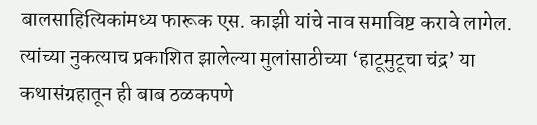बालसाहित्यिकांमध्य फारूक एस. काझी यांचे नाव समाविष्ट करावे लागेल. त्यांच्या नुकत्याच प्रकाशित झालेल्या मुलांसाठीच्या ‘हाटूमुटूचा चंद्र’ या कथासंग्रहातून ही बाब ठळकपणे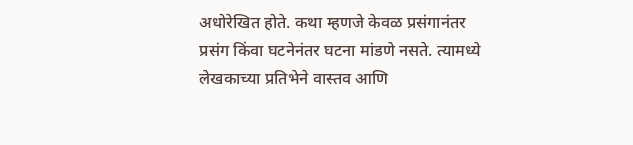अधोरेखित होते. कथा म्हणजे केवळ प्रसंगानंतर प्रसंग किंवा घटनेनंतर घटना मांडणे नसते. त्यामध्ये लेखकाच्या प्रतिभेने वास्तव आणि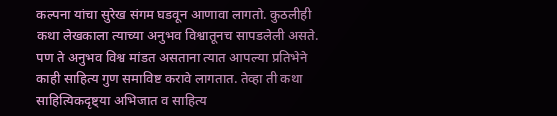कल्पना यांचा सुरेख संगम घडवून आणावा लागतो. कुठलीही कथा लेखकाला त्याच्या अनुभव विश्वातूनच सापडलेली असते. पण ते अनुभव विश्व मांडत असताना त्यात आपल्या प्रतिभेने काही साहित्य गुण समाविष्ट करावे लागतात. तेव्हा ती कथा साहित्यिकदृष्ट्या अभिजात व साहित्य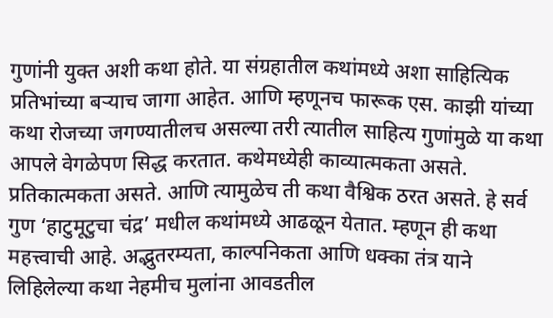गुणांनी युक्त अशी कथा होते. या संग्रहातील कथांमध्ये अशा साहित्यिक प्रतिभांच्या बऱ्याच जागा आहेत. आणि म्हणूनच फारूक एस. काझी यांच्या कथा रोजच्या जगण्यातीलच असल्या तरी त्यातील साहित्य गुणांमुळे या कथा आपले वेगळेपण सिद्ध करतात. कथेमध्येही काव्यात्मकता असते. प्रतिकात्मकता असते. आणि त्यामुळेच ती कथा वैश्विक ठरत असते. हे सर्व गुण ‘हाटुमूटुचा चंद्र’ मधील कथांमध्ये आढळून येतात. म्हणून ही कथा महत्त्वाची आहे. अद्भुतरम्यता, काल्पनिकता आणि धक्का तंत्र याने लिहिलेल्या कथा नेहमीच मुलांना आवडतील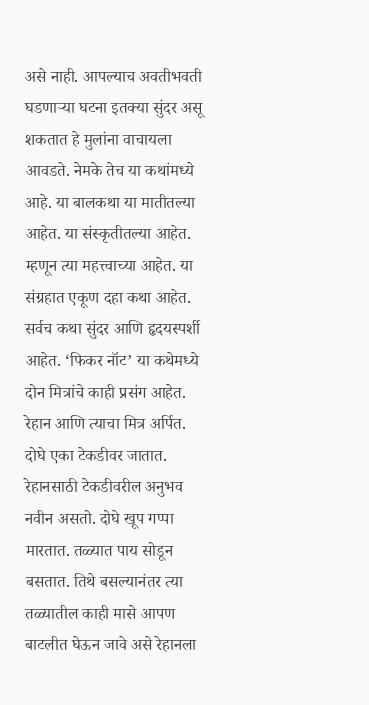असे नाही. आपल्याच अवतीभवती घडणाऱ्या घटना इतक्या सुंदर असू शकतात हे मुलांना वाचायला आवडते. नेमके तेच या कथांमध्ये आहे. या बालकथा या मातीतल्या आहेत. या संस्कृतीतल्या आहेत. म्हणून त्या महत्त्वाच्या आहेत. या संग्रहात एकूण दहा कथा आहेत. सर्वच कथा सुंदर आणि हृदयस्पर्शी आहेत. ‘फिकर नॉट’ या कथेमध्ये दोन मित्रांचे काही प्रसंग आहेत. रेहान आणि त्याचा मित्र अर्पित. दोघे एका टेकडीवर जातात. रेहानसाठी टेकडीवरील अनुभव नवीन असतो. दोघे खूप गप्पा मारतात. तळ्यात पाय सोडून बसतात. तिथे बसल्यानंतर त्या तळ्यातील काही मासे आपण बाटलीत घेऊन जावे असे रेहानला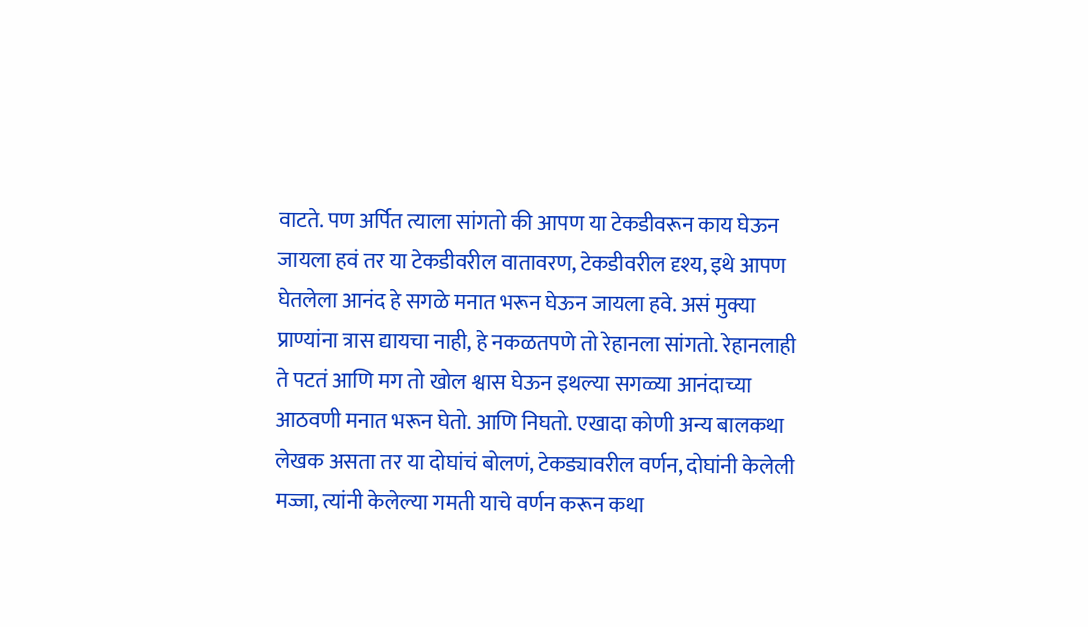वाटते. पण अर्पित त्याला सांगतो की आपण या टेकडीवरून काय घेऊन जायला हवं तर या टेकडीवरील वातावरण, टेकडीवरील दृश्य, इथे आपण घेतलेला आनंद हे सगळे मनात भरून घेऊन जायला हवे. असं मुक्या प्राण्यांना त्रास द्यायचा नाही, हे नकळतपणे तो रेहानला सांगतो. रेहानलाही ते पटतं आणि मग तो खोल श्वास घेऊन इथल्या सगळ्या आनंदाच्या आठवणी मनात भरून घेतो. आणि निघतो. एखादा कोणी अन्य बालकथा लेखक असता तर या दोघांचं बोलणं, टेकड्यावरील वर्णन, दोघांनी केलेली मज्जा, त्यांनी केलेल्या गमती याचे वर्णन करून कथा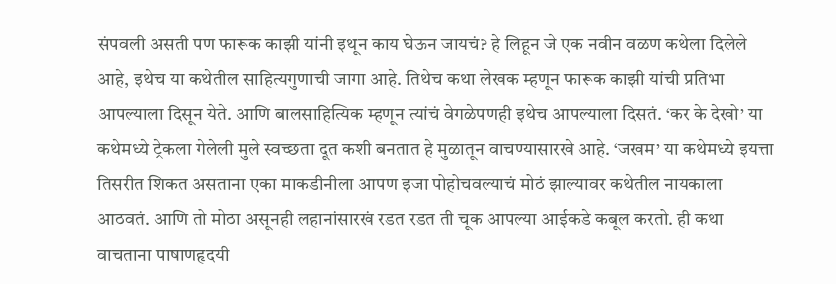संपवली असती पण फारूक काझी यांनी इथून काय घेऊन जायचं? हे लिहून जे एक नवीन वळण कथेला दिलेले आहे, इथेच या कथेतील साहित्यगुणाची जागा आहे. तिथेच कथा लेखक म्हणून फारूक काझी यांची प्रतिभा आपल्याला दिसून येते. आणि बालसाहित्यिक म्हणून त्यांचं वेगळेपणही इथेच आपल्याला दिसतं. ‘कर के देखो’ या कथेमध्ये ट्रेकला गेलेली मुले स्वच्छता दूत कशी बनतात हे मुळातून वाचण्यासारखे आहे. ‘जखम’ या कथेमध्ये इयत्ता तिसरीत शिकत असताना एका माकडीनीला आपण इजा पोहोचवल्याचं मोठं झाल्यावर कथेतील नायकाला आठवतं. आणि तो मोठा असूनही लहानांसारखं रडत रडत ती चूक आपल्या आईकडे कबूल करतो. ही कथा वाचताना पाषाणहृदयी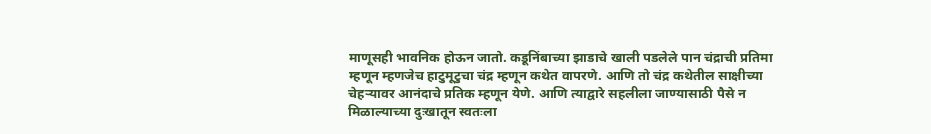माणूसही भावनिक होऊन जातो. कडूनिंबाच्या झाडाचे खाली पडलेले पान चंद्राची प्रतिमा म्हणून म्हणजेच हाटुमूटुचा चंद्र म्हणून कथेत वापरणे. आणि तो चंद्र कथेतील साक्षीच्या चेहऱ्यावर आनंदाचे प्रतिक म्हणून येणे. आणि त्याद्वारे सहलीला जाण्यासाठी पैसे न मिळाल्याच्या दुःखातून स्वतःला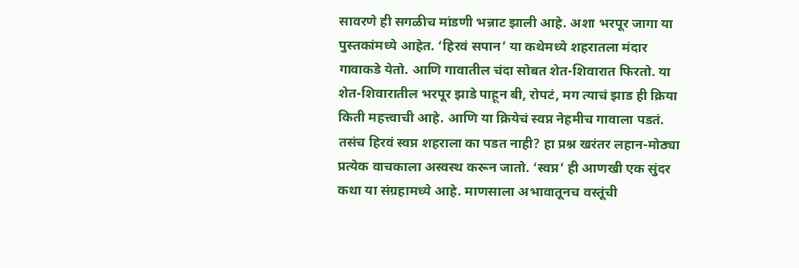सावरणे ही सगळीच मांडणी भन्नाट झाली आहे. अशा भरपूर जागा या पुस्तकांमध्ये आहेत. ‘हिरवं सपान’ या कथेमध्ये शहरातला मंदार गावाकडे येतो. आणि गावातील चंदा सोबत शेत-शिवारात फिरतो. या शेत-शिवारातील भरपूर झाडे पाहून बी, रोपटं, मग त्याचं झाड ही क्रिया किती महत्त्वाची आहे. आणि या क्रियेचं स्वप्न नेहमीच गावाला पडतं. तसंच हिरवं स्वप्न शहराला का पडत नाही? हा प्रश्न खरंतर लहान-मोठ्या प्रत्येक वाचकाला अस्वस्थ करून जातो. ‘स्वप्न’ ही आणखी एक सुंदर कथा या संग्रहामध्ये आहे. माणसाला अभावातूनच वस्तूंची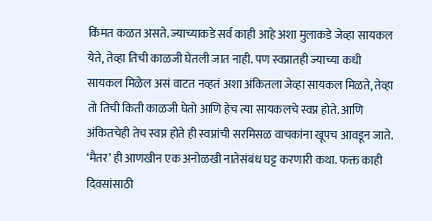किंमत कळत असते. ज्याच्याकडे सर्व काही आहे अशा मुलाकडे जेव्हा सायकल येते, तेव्हा तिची काळजी घेतली जात नाही. पण स्वप्नातही ज्याच्या कधी सायकल मिळेल असं वाटत नव्हतं अशा अंकितला जेव्हा सायकल मिळते, तेव्हा तो तिची किती काळजी घेतो आणि हेच त्या सायकलचे स्वप्न होते. आणि अंकितचेही तेच स्वप्न होते ही स्वप्नांची सरमिसळ वाचकांना खूपच आवडून जाते. ‘मैतर’ ही आणखीन एक अनोळखी नातेसंबंध घट्ट करणारी कथा. फक्त काही दिवसांसाठी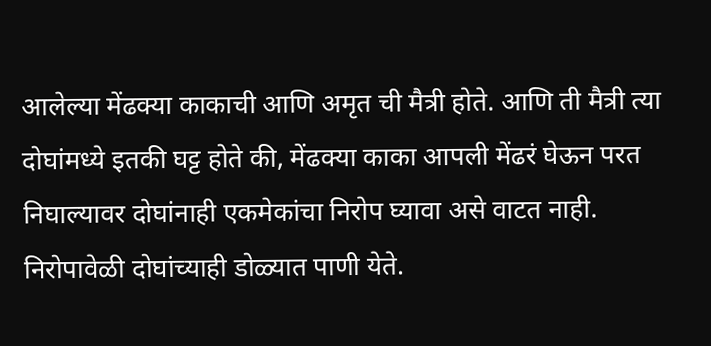आलेल्या मेंढक्या काकाची आणि अमृत ची मैत्री होते. आणि ती मैत्री त्या दोघांमध्ये इतकी घट्ट होते की, मेंढक्या काका आपली मेंढरं घेऊन परत निघाल्यावर दोघांनाही एकमेकांचा निरोप घ्यावा असे वाटत नाही. निरोपावेळी दोघांच्याही डोळ्यात पाणी येते.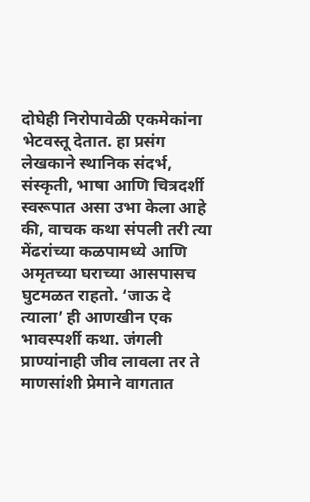दोघेही निरोपावेळी एकमेकांना भेटवस्तू देतात. हा प्रसंग लेखकाने स्थानिक संदर्भ, संस्कृती, भाषा आणि चित्रदर्शी स्वरूपात असा उभा केला आहे की, वाचक कथा संपली तरी त्या मेंढरांच्या कळपामध्ये आणि अमृतच्या घराच्या आसपासच घुटमळत राहतो. ‘जाऊ दे त्याला’ ही आणखीन एक भावस्पर्शी कथा. जंगली प्राण्यांनाही जीव लावला तर ते माणसांशी प्रेमाने वागतात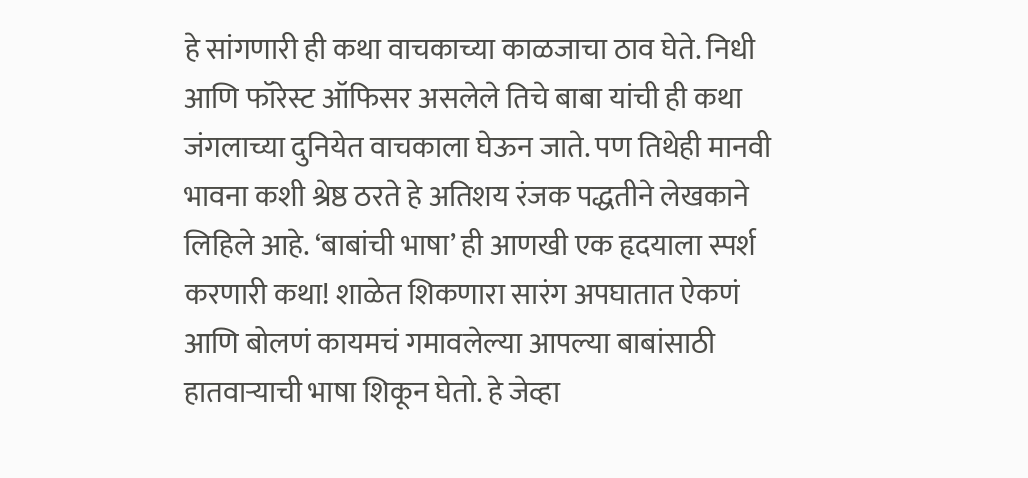हे सांगणारी ही कथा वाचकाच्या काळजाचा ठाव घेते. निधी आणि फॉरेस्ट ऑफिसर असलेले तिचे बाबा यांची ही कथा जंगलाच्या दुनियेत वाचकाला घेऊन जाते. पण तिथेही मानवी भावना कशी श्रेष्ठ ठरते हे अतिशय रंजक पद्धतीने लेखकाने लिहिले आहे. ‘बाबांची भाषा’ ही आणखी एक हृदयाला स्पर्श करणारी कथा! शाळेत शिकणारा सारंग अपघातात ऐकणं आणि बोलणं कायमचं गमावलेल्या आपल्या बाबांसाठी हातवाऱ्याची भाषा शिकून घेतो. हे जेव्हा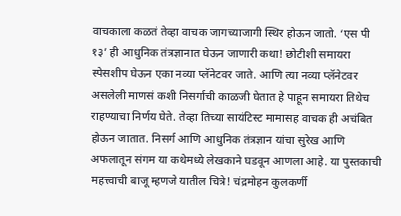वाचकाला कळतं तेव्हा वाचक जागच्याजागी स्थिर होऊन जातो. ‘एस पी १३’ ही आधुनिक तंत्रज्ञानात घेऊन जाणारी कथा! छोटीशी समायरा स्पेसशीप घेऊन एका नव्या प्लॅनेटवर जाते. आणि त्या नव्या प्लॅनेटवर असलेली माणसं कशी निसर्गाची काळजी घेतात हे पाहून समायरा तिथेच राहण्याचा निर्णय घेते. तेव्हा तिच्या सायंटिस्ट मामासह वाचक ही अचंबित होऊन जातात. निसर्ग आणि आधुनिक तंत्रज्ञान यांचा सुरेख आणि अफलातून संगम या कथेमध्ये लेखकाने घडवून आणला आहे. या पुस्तकाची महत्त्वाची बाजू म्हणजे यातील चित्रे! चंद्रमोहन कुलकर्णी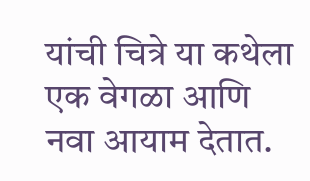यांची चित्रे या कथेला एक वेगळा आणि नवा आयाम देतात.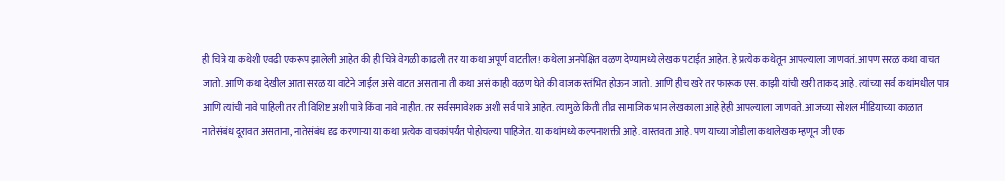ही चित्रे या कथेशी एवढी एकरूप झालेली आहेत की ही चित्रे वेगळी काढली तर या कथा अपूर्ण वाटतील! कथेला अनपेक्षित वळण देण्यामध्ये लेखक पटाईत आहेत. हे प्रत्येक कथेतून आपल्याला जाणवतं. आपण सरळ कथा वाचत जातो. आणि कथा देखील आता सरळ या वाटेने जाईल असे वाटत असताना ती कथा असं काही वळण घेते की वाजक स्तंभित होऊन जातो. आणि हीच खरे तर फारूक एस. काझी यांची खरी ताकद आहे. त्यांच्या सर्व कथांमधील पात्र आणि त्यांची नावे पाहिली तर ती विशिष्ट अशी पात्रे किंवा नावे नाहीत. तर सर्वसमावेशक अशी सर्व पात्रे आहेत. त्यामुळे किती तीव्र सामाजिक भान लेखकाला आहे हेही आपल्याला जाणवते. आजच्या सोशल मीडियाच्या काळात नातेसंबंध दूरावत असताना, नातेसंबंध दृढ करणाऱ्या या कथा प्रत्येक वाचकांपर्यंत पोहोचल्या पाहिजेत. या कथांमध्ये कल्पनाशक्ती आहे. वास्तवता आहे. पण याच्या जोडीला कथालेखक म्हणून जी एक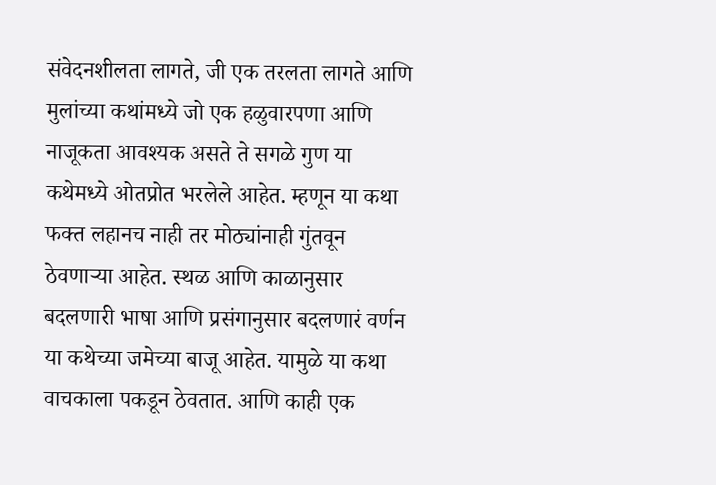संवेदनशीलता लागते, जी एक तरलता लागते आणि मुलांच्या कथांमध्ये जो एक हळुवारपणा आणि नाजूकता आवश्यक असते ते सगळे गुण या कथेमध्ये ओतप्रोत भरलेले आहेत. म्हणून या कथा फक्त लहानच नाही तर मोठ्यांनाही गुंतवून ठेवणाऱ्या आहेत. स्थळ आणि काळानुसार बदलणारी भाषा आणि प्रसंगानुसार बदलणारं वर्णन या कथेच्या जमेच्या बाजू आहेत. यामुळे या कथा वाचकाला पकडून ठेवतात. आणि काही एक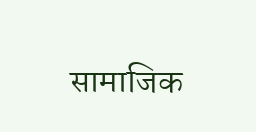सामाजिक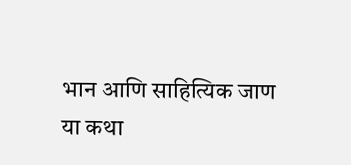भान आणि साहित्यिक जाण या कथा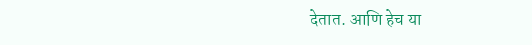देतात. आणि हेच या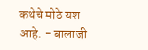कथेचे मोठे यश आहे. - बालाजी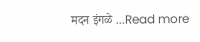मदन इंगळे ...Read more